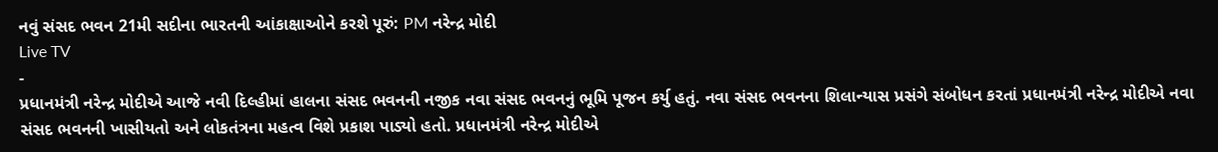નવું સંસદ ભવન 21મી સદીના ભારતની આંકાક્ષાઓને કરશે પૂરું: PM નરેન્દ્ર મોદી
Live TV
-
પ્રધાનમંત્રી નરેન્દ્ર મોદીએ આજે નવી દિલ્હીમાં હાલના સંસદ ભવનની નજીક નવા સંસદ ભવનનું ભૂમિ પૂજન કર્યુ હતું. નવા સંસદ ભવનના શિલાન્યાસ પ્રસંગે સંબોધન કરતાં પ્રધાનમંત્રી નરેન્દ્ર મોદીએ નવા સંસદ ભવનની ખાસીયતો અને લોકતંત્રના મહત્વ વિશે પ્રકાશ પાડ્યો હતો. પ્રધાનમંત્રી નરેન્દ્ર મોદીએ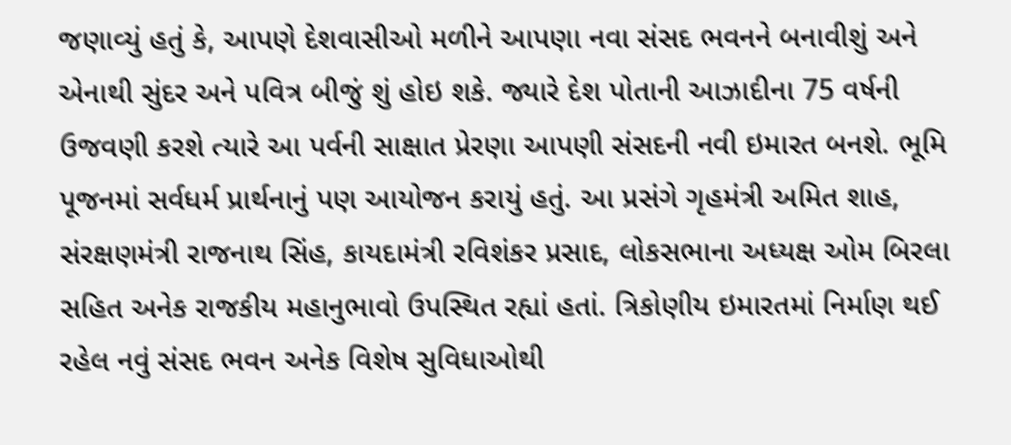જણાવ્યું હતું કે, આપણે દેશવાસીઓ મળીને આપણા નવા સંસદ ભવનને બનાવીશું અને એનાથી સુંદર અને પવિત્ર બીજું શું હોઇ શકે. જ્યારે દેશ પોતાની આઝાદીના 75 વર્ષની ઉજવણી કરશે ત્યારે આ પર્વની સાક્ષાત પ્રેરણા આપણી સંસદની નવી ઇમારત બનશે. ભૂમિ પૂજનમાં સર્વધર્મ પ્રાર્થનાનું પણ આયોજન કરાયું હતું. આ પ્રસંગે ગૃહમંત્રી અમિત શાહ, સંરક્ષણમંત્રી રાજનાથ સિંહ, કાયદામંત્રી રવિશંકર પ્રસાદ, લોકસભાના અધ્યક્ષ ઓમ બિરલા સહિત અનેક રાજકીય મહાનુભાવો ઉપસ્થિત રહ્યાં હતાં. ત્રિકોણીય ઇમારતમાં નિર્માણ થઈ રહેલ નવું સંસદ ભવન અનેક વિશેષ સુવિધાઓથી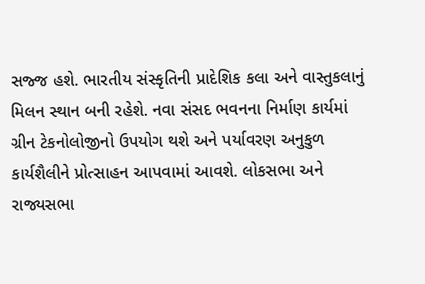સજ્જ હશે. ભારતીય સંસ્કૃતિની પ્રાદેશિક કલા અને વાસ્તુકલાનું મિલન સ્થાન બની રહેશે. નવા સંસદ ભવનના નિર્માણ કાર્યમાં ગ્રીન ટેકનોલોજીનો ઉપયોગ થશે અને પર્યાવરણ અનુકુળ કાર્યશૈલીને પ્રોત્સાહન આપવામાં આવશે. લોકસભા અને રાજ્યસભા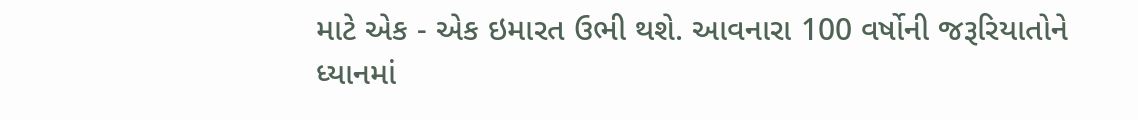માટે એક - એક ઇમારત ઉભી થશે. આવનારા 100 વર્ષોની જરૂરિયાતોને ધ્યાનમાં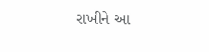રાખીને આ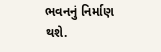ભવનનું નિર્માણ થશે.